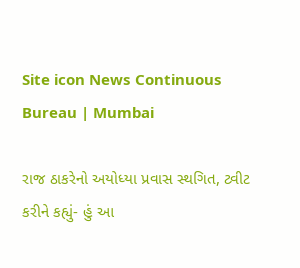Site icon News Continuous Bureau | Mumbai

રાજ ઠાકરેનો અયોધ્યા પ્રવાસ સ્થગિત, ટ્વીટ કરીને કહ્યું- હું આ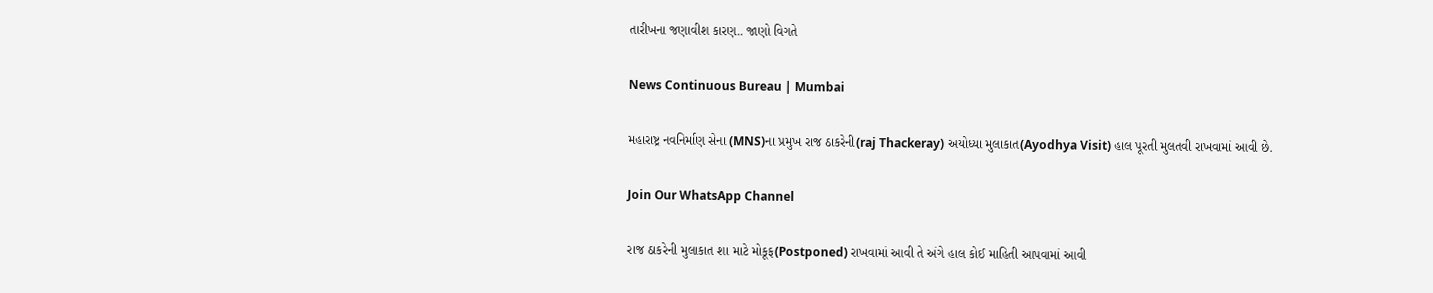તારીખના જણાવીશ કારણ.. જાણો વિગતે

News Continuous Bureau | Mumbai

મહારાષ્ટ્ર નવનિર્માણ સેના (MNS)ના પ્રમુખ રાજ ઠાકરેની(raj Thackeray) અયોધ્યા મુલાકાત(Ayodhya Visit) હાલ પૂરતી મુલતવી રાખવામાં આવી છે.

Join Our WhatsApp Channel

રાજ ઠાકરેની મુલાકાત શા માટે મોકૂફ(Postponed) રાખવામાં આવી તે અંગે હાલ કોઈ માહિતી આપવામાં આવી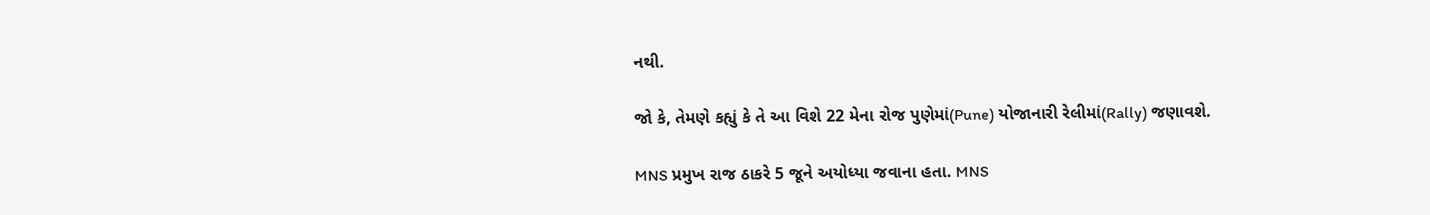નથી.

જો કે, તેમણે કહ્યું કે તે આ વિશે 22 મેના રોજ પુણેમાં(Pune) યોજાનારી રેલીમાં(Rally) જણાવશે.

MNS પ્રમુખ રાજ ઠાકરે 5 જૂને અયોધ્યા જવાના હતા. MNS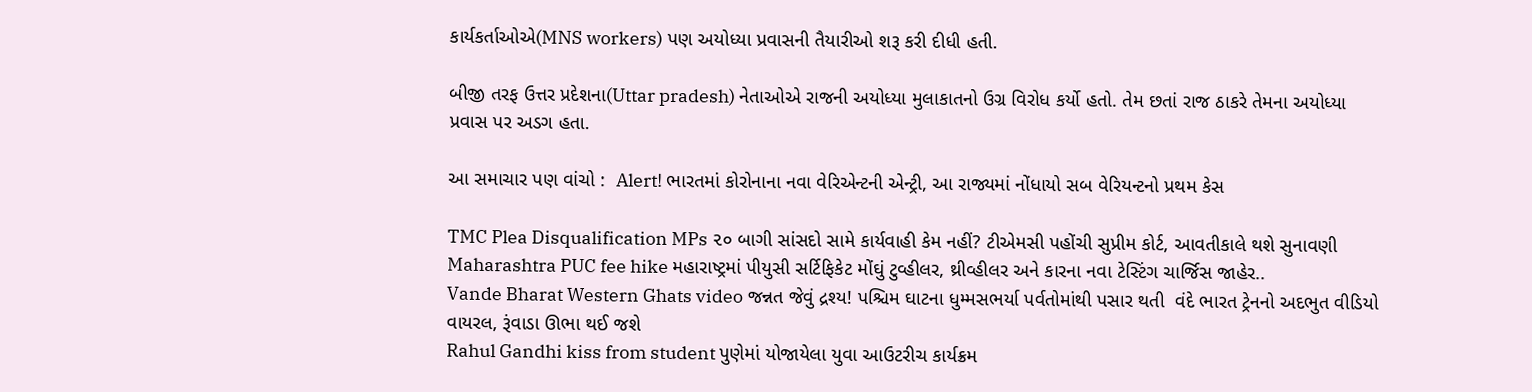કાર્યકર્તાઓએ(MNS workers) પણ અયોધ્યા પ્રવાસની તૈયારીઓ શરૂ કરી દીધી હતી.

બીજી તરફ ઉત્તર પ્રદેશના(Uttar pradesh) નેતાઓએ રાજની અયોધ્યા મુલાકાતનો ઉગ્ર વિરોધ કર્યો હતો. તેમ છતાં રાજ ઠાકરે તેમના અયોધ્યા પ્રવાસ પર અડગ હતા.

આ સમાચાર પણ વાંચો :  Alert! ભારતમાં કોરોનાના નવા વેરિએન્ટની એન્ટ્રી, આ રાજ્યમાં નોંધાયો સબ વેરિયન્ટનો પ્રથમ કેસ

TMC Plea Disqualification MPs ૨૦ બાગી સાંસદો સામે કાર્યવાહી કેમ નહીં? ટીએમસી પહોંચી સુપ્રીમ કોર્ટ, આવતીકાલે થશે સુનાવણી
Maharashtra PUC fee hike મહારાષ્ટ્રમાં પીયુસી સર્ટિફિકેટ મોંઘું ટુવ્હીલર, થ્રીવ્હીલર અને કારના નવા ટેસ્ટિંગ ચાર્જિસ જાહેર..
Vande Bharat Western Ghats video જન્નત જેવું દ્રશ્ય! પશ્ચિમ ઘાટના ધુમ્મસભર્યા પર્વતોમાંથી પસાર થતી  વંદે ભારત ટ્રેનનો અદભુત વીડિયો વાયરલ, રૂંવાડા ઊભા થઈ જશે
Rahul Gandhi kiss from student પુણેમાં યોજાયેલા યુવા આઉટરીચ કાર્યક્રમ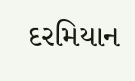દરમિયાન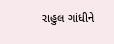રાહુલ ગાંધીને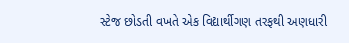સ્ટેજ છોડતી વખતે એક વિદ્યાર્થીગણ તરફથી અણધારી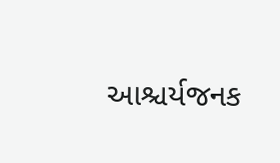આશ્ચર્યજનક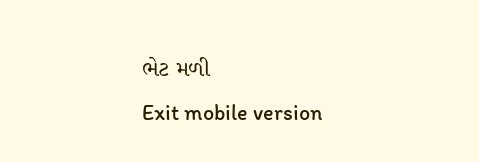ભેટ મળી
Exit mobile version